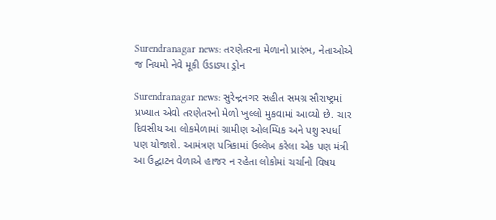Surendranagar news: તરણેતરના મેળાનો પ્રારંભ, નેતાઓએ જ નિયમો નેવે મૂકી ઉડાડ્યા ડ્રોન

Surendranagar news: સુરેન્દ્રનગર સહીત સમગ્ર સૌરાષ્ટ્રમાં પ્રખ્યાત એવો તરણેતરનો મેળો ખુલ્લો મુકવામાં આવ્યો છે. ચાર દિવસીય આ લોકમેળામાં ગ્રામીણ ઓલમ્પિક અને પશુ સ્પર્ધા પણ યોજાશે. આમંત્રણ પત્રિકામાં ઉલ્લેખ કરેલા એક પણ મંત્રી આ ઉદ્ઘાટન વેળાએ હાજર ન રહેતા લોકોમાં ચર્ચાનો વિષય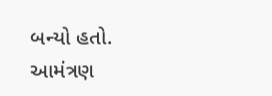બન્યો હતો.
આમંત્રણ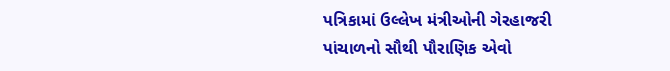પત્રિકામાં ઉલ્લેખ મંત્રીઓની ગેરહાજરી
પાંચાળનો સૌથી પૌરાણિક એવો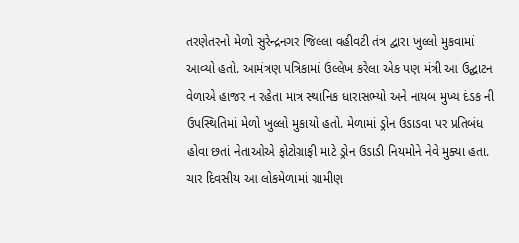તરણેતરનો મેળો સુરેન્દ્રનગર જિલ્લા વહીવટી તંત્ર દ્વારા ખુલ્લો મુકવામાં આવ્યો હતો. આમંત્રણ પત્રિકામાં ઉલ્લેખ કરેલા એક પણ મંત્રી આ ઉદ્ઘાટન વેળાએ હાજર ન રહેતા માત્ર સ્થાનિક ધારાસભ્યો અને નાયબ મુખ્ય દંડક ની ઉપસ્થિતિમાં મેળો ખુલ્લો મુકાયો હતો. મેળામાં ડ્રોન ઉડાડવા પર પ્રતિબંધ હોવા છતાં નેતાઓએ ફોટોગ્રાફી માટે ડ્રોન ઉડાડી નિયમોને નેવે મુક્યા હતા. ચાર દિવસીય આ લોકમેળામાં ગ્રામીણ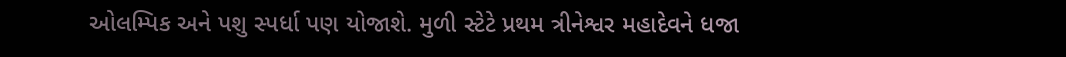ઓલમ્પિક અને પશુ સ્પર્ધા પણ યોજાશે. મુળી સ્ટેટે પ્રથમ ત્રીનેશ્વર મહાદેવને ધજા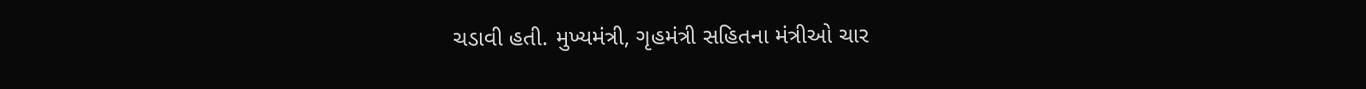ચડાવી હતી. મુખ્યમંત્રી, ગૃહમંત્રી સહિતના મંત્રીઓ ચાર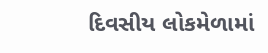દિવસીય લોકમેળામાં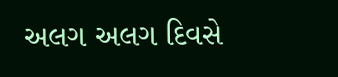અલગ અલગ દિવસે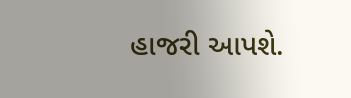હાજરી આપશે.